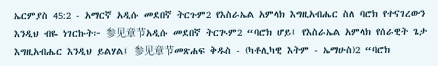ኤርምያስ 45:2 - አማርኛ አዲሱ መደበኛ ትርጉም2 የእስራኤል አምላክ እግዚአብሔር ስለ ባሮክ የተናገረውን እንዲህ ብዬ ነገርኩት፦ 参见章节አዲሱ መደበኛ ትርጒም2 “ባሮክ ሆይ፤ የእስራኤል አምላክ የሰራዊት ጌታ እግዚአብሔር እንዲህ ይልሃል፤ 参见章节መጽሐፍ ቅዱስ - (ካቶሊካዊ እትም - ኤማሁስ)2 “ባሮክ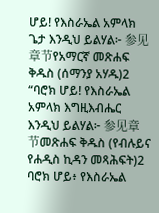ሆይ! የእስራኤል አምላክ ጌታ እንዲህ ይልሃል፦ 参见章节የአማርኛ መጽሐፍ ቅዱስ (ሰማንያ አሃዱ)2 “ባሮክ ሆይ! የእስራኤል አምላክ እግዚእብሔር እንዲህ ይልሃል፦ 参见章节መጽሐፍ ቅዱስ (የብሉይና የሐዲስ ኪዳን መጻሕፍት)2 ባሮክ ሆይ፥ የእስራኤል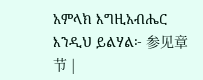አምላክ እግዚአብሔር እንዲህ ይልሃል፦ 参见章节 |